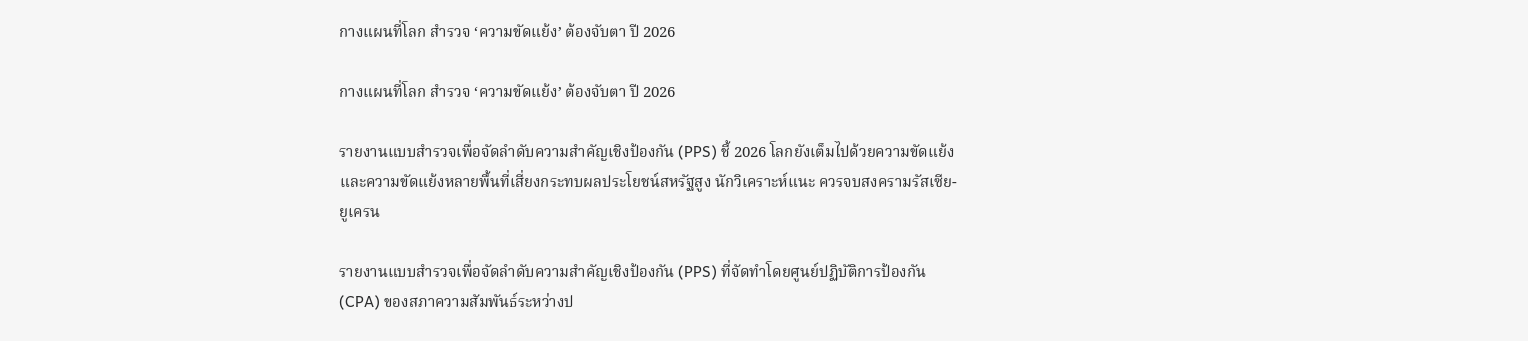กางแผนที่โลก สำรวจ ‘ความขัดแย้ง’ ต้องจับตา ปี 2026

กางแผนที่โลก สำรวจ ‘ความขัดแย้ง’ ต้องจับตา ปี 2026

รายงานแบบสำรวจเพื่อจัดลำดับความสำคัญเชิงป้องกัน (PPS) ชี้ 2026 โลกยังเต็มไปด้วยความขัดแย้ง และความขัดแย้งหลายพื้นที่เสี่ยงกระทบผลประโยชน์สหรัฐสูง นักวิเคราะห์แนะ ควรจบสงครามรัสเซีย-ยูเครน

รายงานแบบสำรวจเพื่อจัดลำดับความสำคัญเชิงป้องกัน (PPS) ที่จัดทำโดยศูนย์ปฏิบัติการป้องกัน (CPA) ของสภาความสัมพันธ์ระหว่างป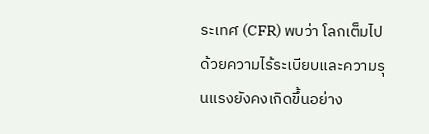ระเทศ (CFR) พบว่า โลกเต็มไปด้วยความไร้ระเบียบและความรุนแรงยังคงเกิดขึ้นอย่าง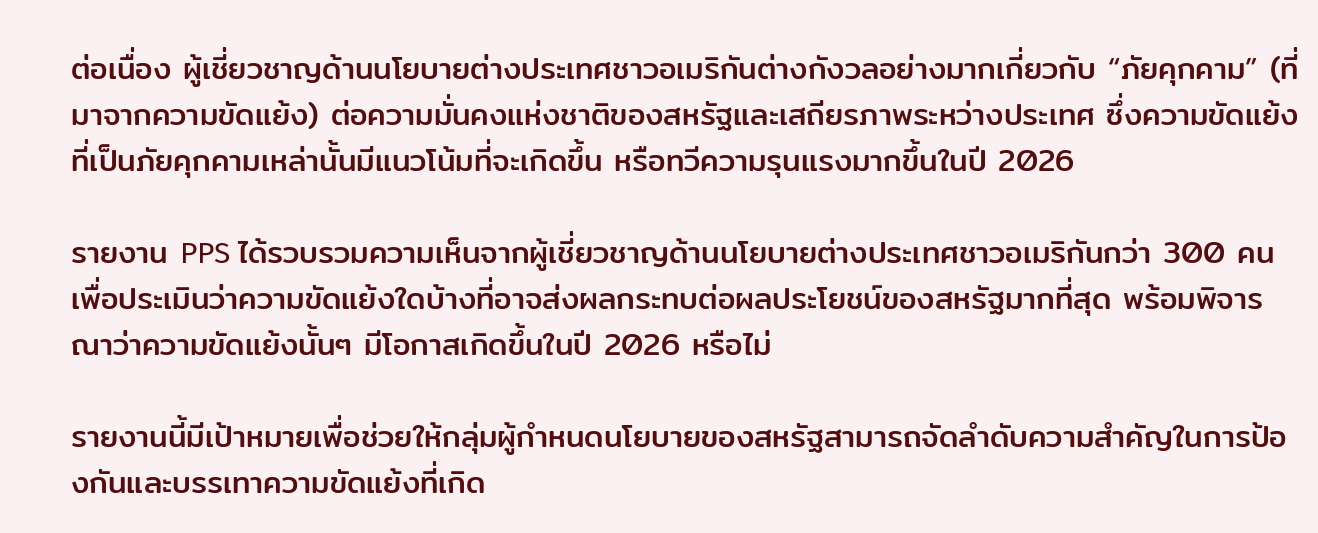ต่อเนื่อง ผู้เชี่ยวชาญด้านนโยบายต่างประเทศชาวอเมริกันต่างกังวลอย่างมากเกี่ยวกับ “ภัยคุกคาม” (ที่มาจากความขัดแย้ง) ต่อความมั่นคงแห่งชาติของสหรัฐและเสถียรภาพระหว่างประเทศ ซึ่งความขัดแย้งที่เป็นภัยคุกคามเหล่านั้นมีแนวโน้มที่จะเกิดขึ้น หรือทวีความรุนแรงมากขึ้นในปี 2026

รายงาน PPS ได้รวบรวมความเห็นจากผู้เชี่ยวชาญด้านนโยบายต่างประเทศชาวอเมริกันกว่า 300 คน เพื่อประเมินว่าความขัดแย้งใดบ้างที่อาจส่งผลกระทบต่อผลประโยชน์ของสหรัฐมากที่สุด พร้อมพิจารณาว่าความขัดแย้งนั้นๆ มีโอกาสเกิดขึ้นในปี 2026 หรือไม่

รายงานนี้มีเป้าหมายเพื่อช่วยให้กลุ่มผู้กำหนดนโยบายของสหรัฐสามารถจัดลำดับความสำคัญในการป้องกันและบรรเทาความขัดแย้งที่เกิด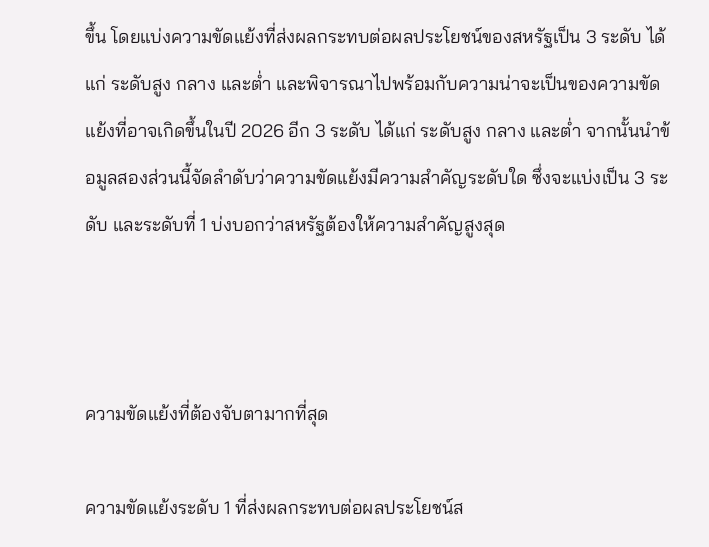ขึ้น โดยแบ่งความขัดแย้งที่ส่งผลกระทบต่อผลประโยชน์ของสหรัฐเป็น 3 ระดับ ได้แก่ ระดับสูง กลาง และต่ำ และพิจารณาไปพร้อมกับความน่าจะเป็นของความขัดแย้งที่อาจเกิดขึ้นในปี 2026 อีก 3 ระดับ ได้แก่ ระดับสูง กลาง และต่ำ จากนั้นนำข้อมูลสองส่วนนี้จัดลำดับว่าความขัดแย้งมีความสำคัญระดับใด ซึ่งจะแบ่งเป็น 3 ระดับ และระดับที่ 1 บ่งบอกว่าสหรัฐต้องให้ความสำคัญสูงสุด



ความขัดแย้งที่ต้องจับตามากที่สุด

ความขัดแย้งระดับ 1 ที่ส่งผลกระทบต่อผลประโยชน์ส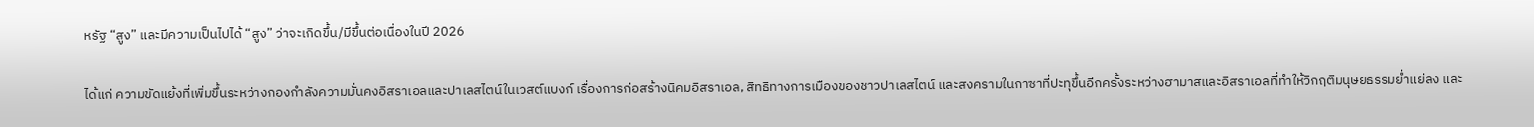หรัฐ “สูง” และมีความเป็นไปได้ “สูง” ว่าจะเกิดขึ้น/มีขึ้นต่อเนื่องในปี 2026

ได้แก่ ความขัดแย้งที่เพิ่มขึ้นระหว่างกองกำลังความมั่นคงอิสราเอลและปาเลสไตน์ในเวสต์แบงก์ เรื่องการก่อสร้างนิคมอิสราเอล, สิทธิทางการเมืองของชาวปาเลสไตน์ และสงครามในกาซาที่ปะทุขึ้นอีกครั้งระหว่างฮามาสและอิสราเอลที่ทำให้วิกฤติมนุษยธรรมย่ำแย่ลง และ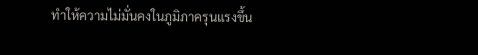ทำให้ความไม่มั่นคงในภูมิภาครุนแรงขึ้น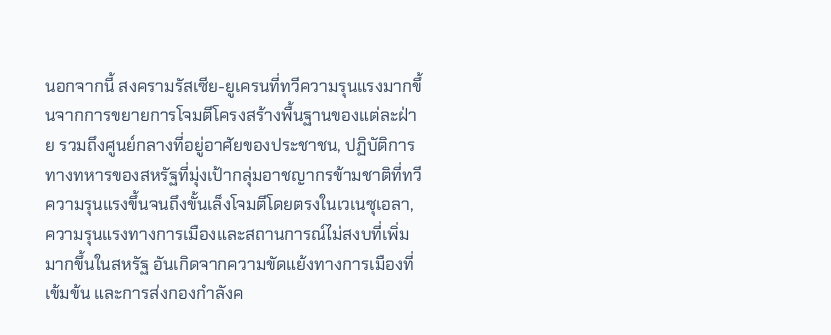นอกจากนี้ สงครามรัสเซีย-ยูเครนที่ทวีความรุนแรงมากขึ้นจากการขยายการโจมตีโครงสร้างพื้นฐานของแต่ละฝ่าย รวมถึงศูนย์กลางที่อยู่อาศัยของประชาชน, ปฏิบัติการทางทหารของสหรัฐที่มุ่งเป้ากลุ่มอาชญากรข้ามชาติที่ทวีความรุนแรงขึ้นจนถึงขั้นเล็งโจมตีโดยตรงในเวเนซุเอลา, ความรุนแรงทางการเมืองและสถานการณ์ไม่สงบที่เพิ่มมากขึ้นในสหรัฐ อันเกิดจากความขัดแย้งทางการเมืองที่เข้มข้น และการส่งกองกำลังค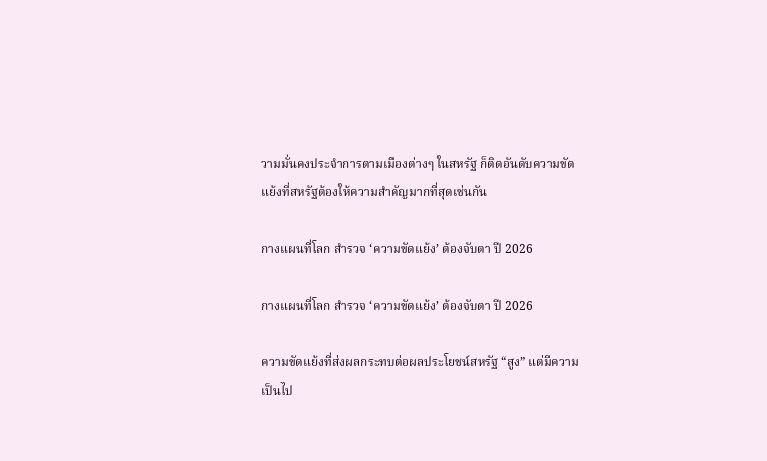วามมั่นคงประจำการตามเมืองต่างๆ ในสหรัฐ ก็ติดอันดับความขัดแย้งที่สหรัฐต้องให้ความสำคัญมากที่สุดเช่นกัน

กางแผนที่โลก สำรวจ ‘ความขัดแย้ง’ ต้องจับตา ปี 2026

กางแผนที่โลก สำรวจ ‘ความขัดแย้ง’ ต้องจับตา ปี 2026

ความขัดแย้งที่ส่งผลกระทบต่อผลประโยชน์สหรัฐ “สูง” แต่มีความเป็นไป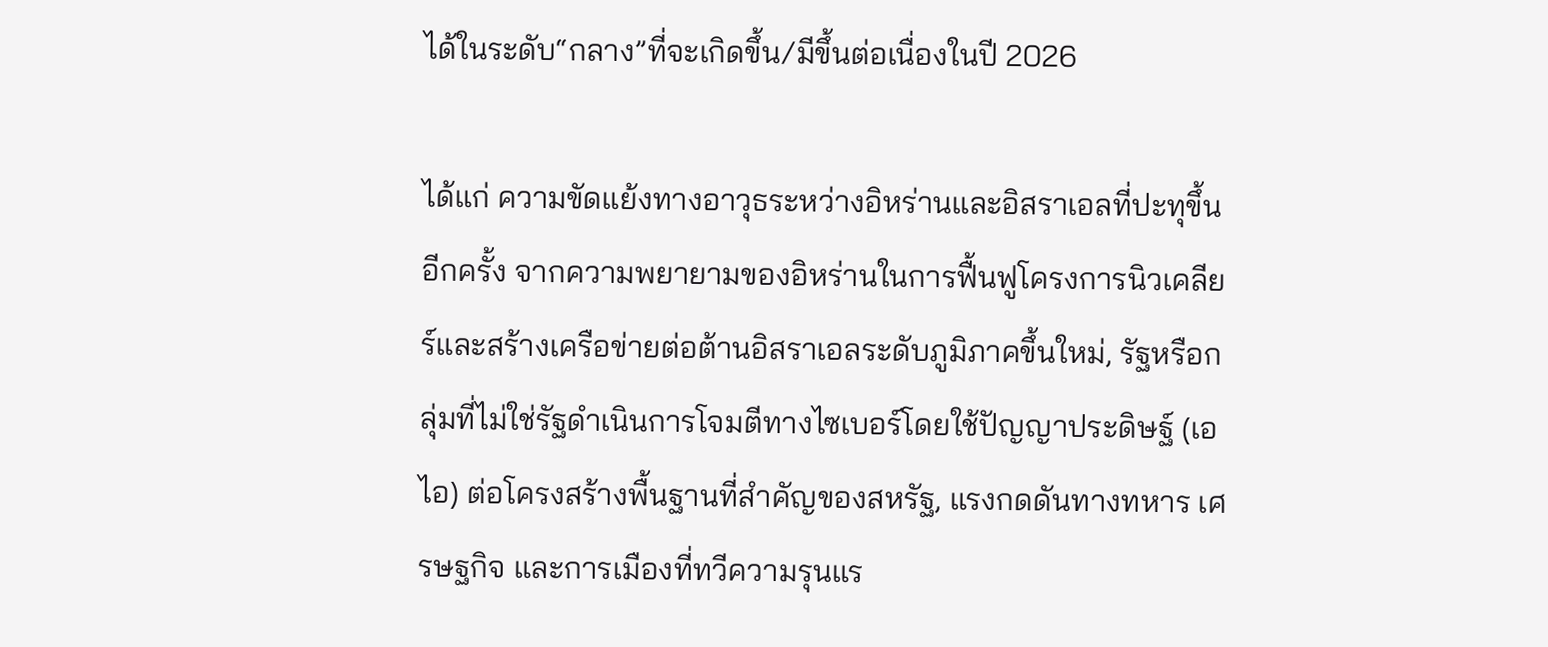ได้ในระดับ“กลาง”ที่จะเกิดขึ้น/มีขึ้นต่อเนื่องในปี 2026

ได้แก่ ความขัดแย้งทางอาวุธระหว่างอิหร่านและอิสราเอลที่ปะทุขึ้นอีกครั้ง จากความพยายามของอิหร่านในการฟื้นฟูโครงการนิวเคลียร์และสร้างเครือข่ายต่อต้านอิสราเอลระดับภูมิภาคขึ้นใหม่, รัฐหรือกลุ่มที่ไม่ใช่รัฐดำเนินการโจมตีทางไซเบอร์โดยใช้ปัญญาประดิษฐ์ (เอไอ) ต่อโครงสร้างพื้นฐานที่สำคัญของสหรัฐ, แรงกดดันทางทหาร เศรษฐกิจ และการเมืองที่ทวีความรุนแร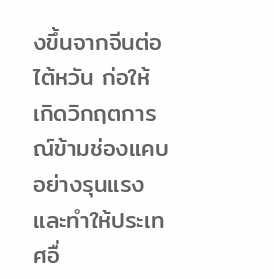งขึ้นจากจีนต่อไต้หวัน ก่อให้เกิดวิกฤตการณ์ข้ามช่องแคบอย่างรุนแรงและทำให้ประเทศอื่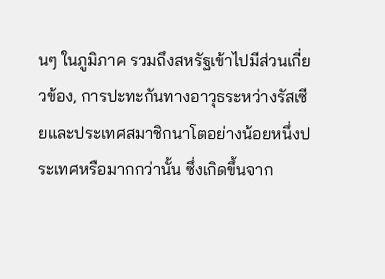นๆ ในภูมิภาค รวมถึงสหรัฐเข้าไปมีส่วนเกี่ยวข้อง, การปะทะกันทางอาวุธระหว่างรัสเซียและประเทศสมาชิกนาโตอย่างน้อยหนึ่งประเทศหรือมากกว่านั้น ซึ่งเกิดขึ้นจาก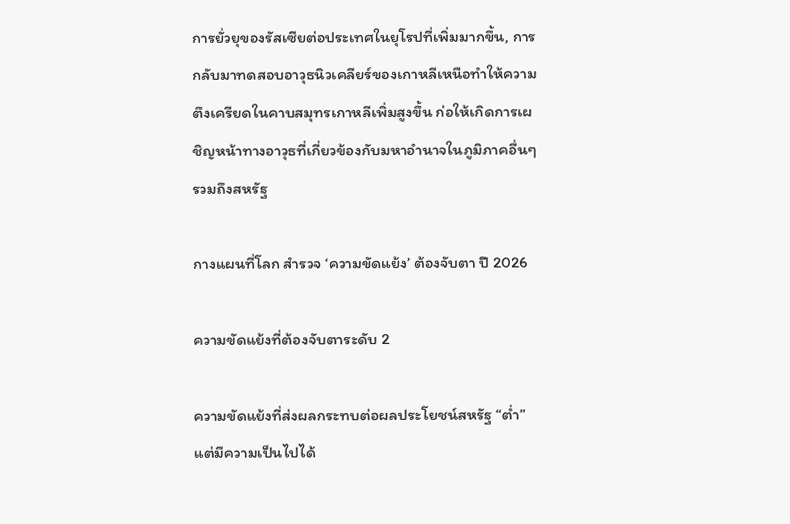การยั่วยุของรัสเซียต่อประเทศในยุโรปที่เพิ่มมากขึ้น, การกลับมาทดสอบอาวุธนิวเคลียร์ของเกาหลีเหนือทำให้ความตึงเครียดในคาบสมุทรเกาหลีเพิ่มสูงขึ้น ก่อให้เกิดการเผชิญหน้าทางอาวุธที่เกี่ยวข้องกับมหาอำนาจในภูมิภาคอื่นๆ รวมถึงสหรัฐ

กางแผนที่โลก สำรวจ ‘ความขัดแย้ง’ ต้องจับตา ปี 2026

ความขัดแย้งที่ต้องจับตาระดับ 2

ความขัดแย้งที่ส่งผลกระทบต่อผลประโยชน์สหรัฐ “ต่ำ” แต่มีความเป็นไปได้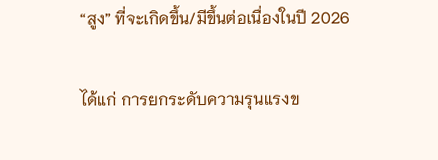“สูง” ที่จะเกิดขึ้น/มีขึ้นต่อเนื่องในปี 2026

ได้แก่ การยกระดับความรุนแรงข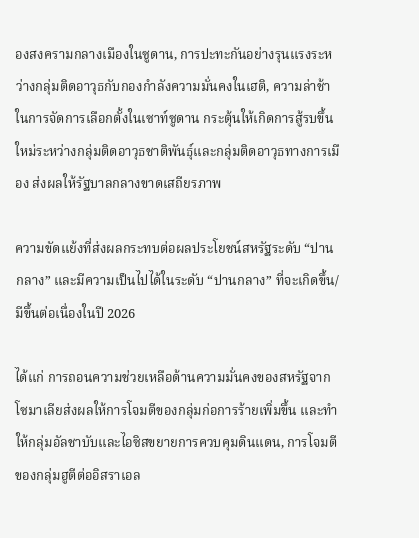องสงครามกลางเมืองในซูดาน, การปะทะกันอย่างรุนแรงระหว่างกลุ่มติดอาวุธกับกองกำลังความมั่นคงในเฮติ, ความล่าช้าในการจัดการเลือกตั้งในเซาท์ซูดาน กระตุ้นให้เกิดการสู้รบขึ้นใหม่ระหว่างกลุ่มติดอาวุธชาติพันธุ์และกลุ่มติดอาวุธทางการเมือง ส่งผลให้รัฐบาลกลางขาดเสถียรภาพ

ความขัดแย้งที่ส่งผลกระทบต่อผลประโยชน์สหรัฐระดับ “ปานกลาง” และมีความเป็นไปได้ในระดับ “ปานกลาง” ที่จะเกิดขึ้น/มีขึ้นต่อเนื่องในปี 2026

ได้แก่ การถอนความช่วยเหลือด้านความมั่นคงของสหรัฐจากโซมาเลียส่งผลให้การโจมตีของกลุ่มก่อการร้ายเพิ่มขึ้น และทำให้กลุ่มอัลชาบับและไอซิสขยายการควบคุมดินแดน, การโจมตีของกลุ่มฮูตีต่ออิสราเอล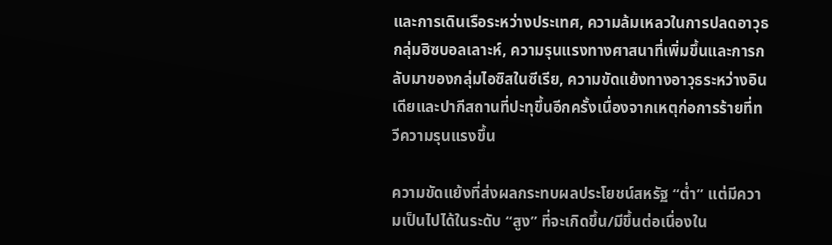และการเดินเรือระหว่างประเทศ, ความล้มเหลวในการปลดอาวุธกลุ่มฮิซบอลเลาะห์, ความรุนแรงทางศาสนาที่เพิ่มขึ้นและการกลับมาของกลุ่มไอซิสในซีเรีย, ความขัดแย้งทางอาวุธระหว่างอินเดียและปากีสถานที่ปะทุขึ้นอีกครั้งเนื่องจากเหตุก่อการร้ายที่ทวีความรุนแรงขึ้น

ความขัดแย้งที่ส่งผลกระทบผลประโยชน์สหรัฐ “ต่ำ” แต่มีความเป็นไปได้ในระดับ “สูง” ที่จะเกิดขึ้น/มีขึ้นต่อเนื่องใน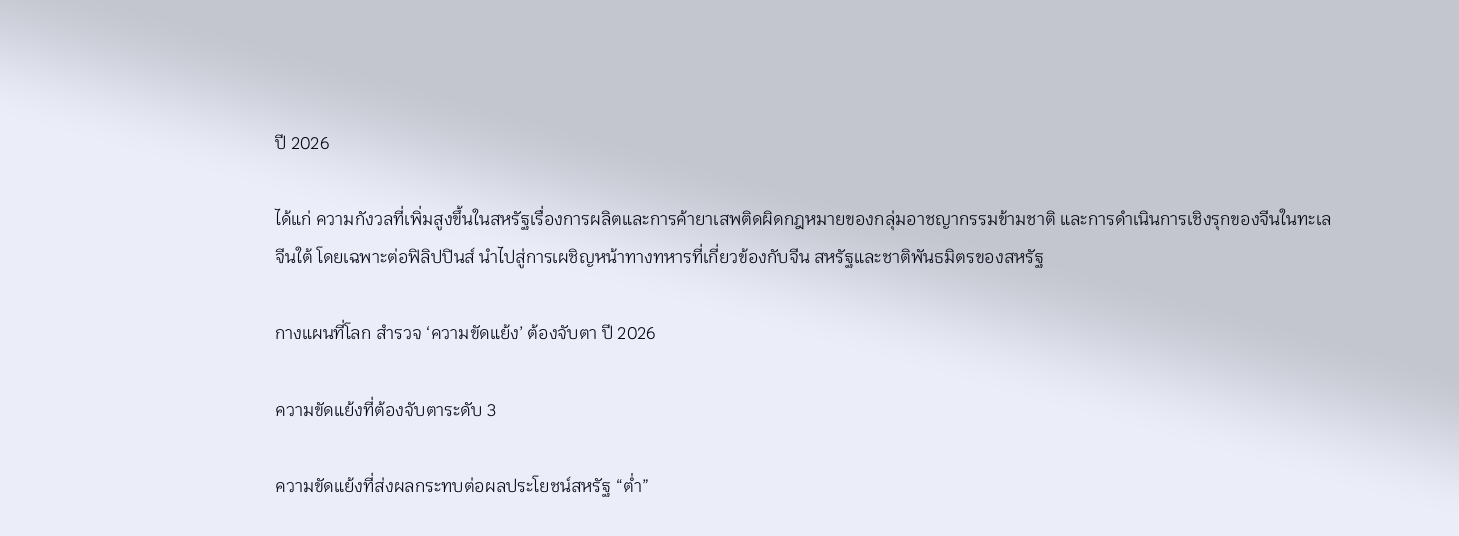ปี 2026

ได้แก่ ความกังวลที่เพิ่มสูงขึ้นในสหรัฐเรื่องการผลิตและการค้ายาเสพติดผิดกฎหมายของกลุ่มอาชญากรรมข้ามชาติ และการดำเนินการเชิงรุกของจีนในทะเลจีนใต้ โดยเฉพาะต่อฟิลิปปินส์ นำไปสู่การเผชิญหน้าทางทหารที่เกี่ยวข้องกับจีน สหรัฐและชาติพันธมิตรของสหรัฐ

กางแผนที่โลก สำรวจ ‘ความขัดแย้ง’ ต้องจับตา ปี 2026

ความขัดแย้งที่ต้องจับตาระดับ 3

ความขัดแย้งที่ส่งผลกระทบต่อผลประโยชน์สหรัฐ “ต่ำ”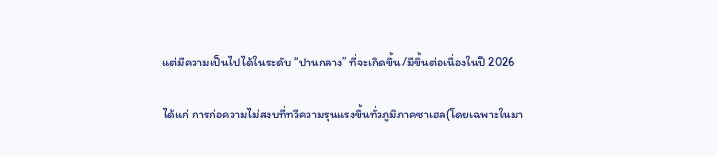แต่มีความเป็นไปได้ในระดับ “ปานกลาง” ที่จะเกิดขึ้น/มีขึ้นต่อเนื่องในปี 2026

ได้แก่ การก่อความไม่สงบที่ทวีความรุนแรงขึ้นทั่วภูมิภาคซาเฮล(โดยเฉพาะในมา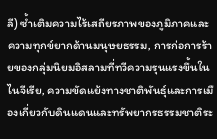ลี) ซ้ำเติมความไร้เสถียรภาพของภูมิภาคและความทุกข์ยากด้านมนุษยธรรม, การก่อการร้ายของกลุ่มนิยมอิสลามที่ทวีความรุนแรงขึ้นในไนจีเรีย, ความขัดแย้งทางชาติพันธุ์และการเมืองเกี่ยวกับดินแดนและทรัพยากรธรรมชาติระ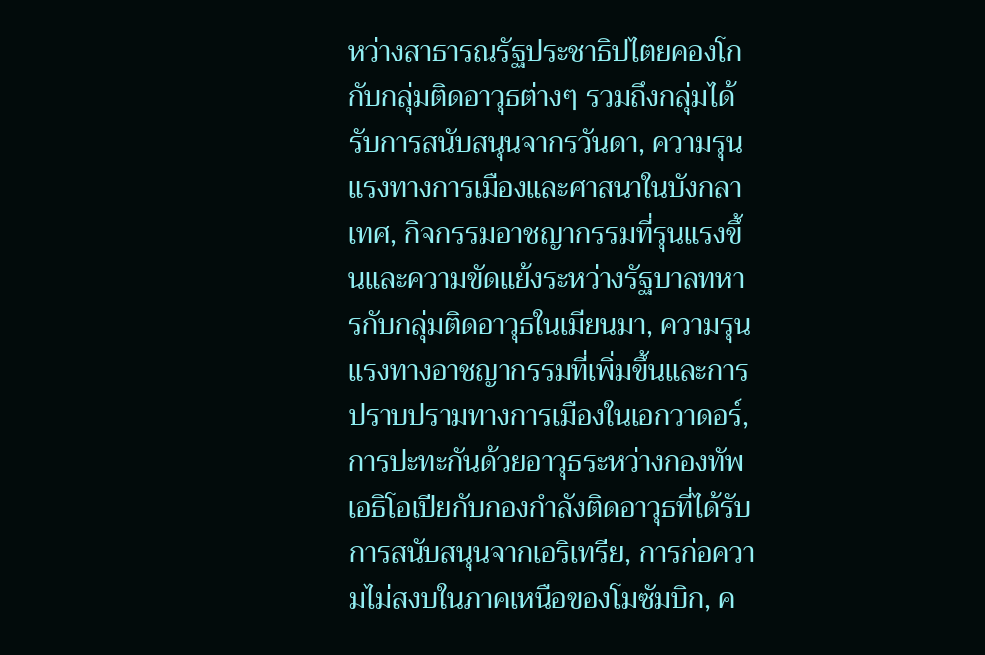หว่างสาธารณรัฐประชาธิปไตยคองโกกับกลุ่มติดอาวุธต่างๆ รวมถึงกลุ่มได้รับการสนับสนุนจากรวันดา, ความรุนแรงทางการเมืองและศาสนาในบังกลาเทศ, กิจกรรมอาชญากรรมที่รุนแรงขึ้นและความขัดแย้งระหว่างรัฐบาลทหารกับกลุ่มติดอาวุธในเมียนมา, ความรุนแรงทางอาชญากรรมที่เพิ่มขึ้นและการปราบปรามทางการเมืองในเอกวาดอร์, การปะทะกันด้วยอาวุธระหว่างกองทัพเอธิโอเปียกับกองกำลังติดอาวุธที่ได้รับการสนับสนุนจากเอริเทรีย, การก่อความไม่สงบในภาคเหนือของโมซัมบิก, ค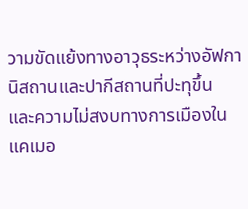วามขัดแย้งทางอาวุธระหว่างอัฟกานิสถานและปากีสถานที่ปะทุขึ้น และความไม่สงบทางการเมืองในแคเมอ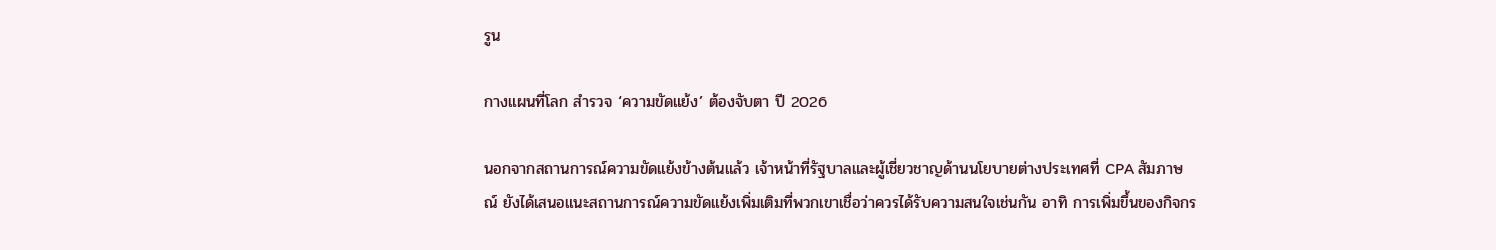รูน

กางแผนที่โลก สำรวจ ‘ความขัดแย้ง’ ต้องจับตา ปี 2026

นอกจากสถานการณ์ความขัดแย้งข้างต้นแล้ว เจ้าหน้าที่รัฐบาลและผู้เชี่ยวชาญด้านนโยบายต่างประเทศที่ CPA สัมภาษณ์ ยังได้เสนอแนะสถานการณ์ความขัดแย้งเพิ่มเติมที่พวกเขาเชื่อว่าควรได้รับความสนใจเช่นกัน อาทิ การเพิ่มขึ้นของกิจกร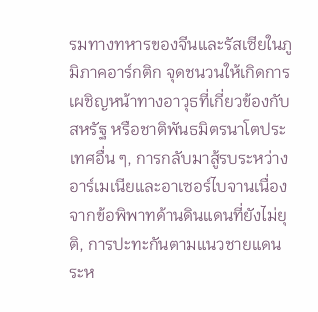รมทางทหารของจีนและรัสเซียในภูมิภาคอาร์กติก จุดชนวนให้เกิดการเผชิญหน้าทางอาวุธที่เกี่ยวข้องกับสหรัฐ หรือชาติพันธมิตรนาโตประเทศอื่น ๆ, การกลับมาสู้รบระหว่างอาร์เมเนียและอาเซอร์ไบจานเนื่องจากข้อพิพาทด้านดินแดนที่ยังไม่ยุติ, การปะทะกันตามแนวชายแดนระห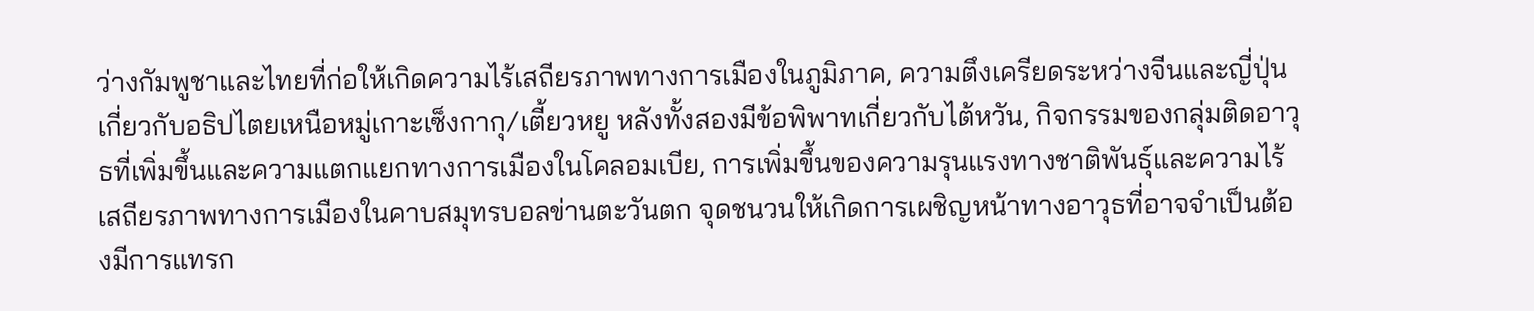ว่างกัมพูชาและไทยที่ก่อให้เกิดความไร้เสถียรภาพทางการเมืองในภูมิภาค, ความตึงเครียดระหว่างจีนและญี่ปุ่นเกี่ยวกับอธิปไตยเหนือหมู่เกาะเซ็งกากุ/เตี้ยวหยู หลังทั้งสองมีข้อพิพาทเกี่ยวกับไต้หวัน, กิจกรรมของกลุ่มติดอาวุธที่เพิ่มขึ้นและความแตกแยกทางการเมืองในโคลอมเบีย, การเพิ่มขึ้นของความรุนแรงทางชาติพันธุ์และความไร้เสถียรภาพทางการเมืองในคาบสมุทรบอลข่านตะวันตก จุดชนวนให้เกิดการเผชิญหน้าทางอาวุธที่อาจจำเป็นต้องมีการแทรก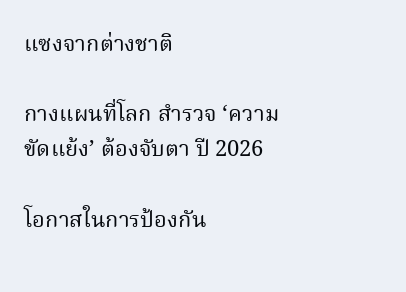แซงจากต่างชาติ

กางแผนที่โลก สำรวจ ‘ความขัดแย้ง’ ต้องจับตา ปี 2026

โอกาสในการป้องกัน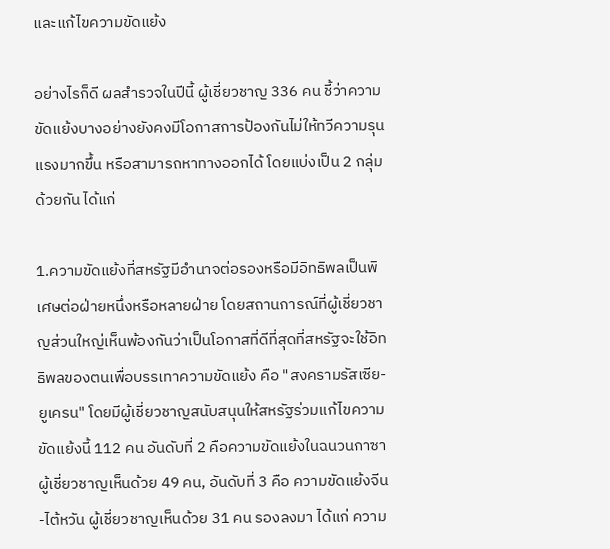และแก้ไขความขัดแย้ง

อย่างไรก็ดี ผลสำรวจในปีนี้ ผู้เชี่ยวชาญ 336 คน ชี้ว่าความขัดแย้งบางอย่างยังคงมีโอกาสการป้องกันไม่ให้ทวีความรุนแรงมากขึ้น หรือสามารถหาทางออกได้ โดยแบ่งเป็น 2 กลุ่มด้วยกัน ได้แก่

1.ความขัดแย้งที่สหรัฐมีอำนาจต่อรองหรือมีอิทธิพลเป็นพิเศษต่อฝ่ายหนึ่งหรือหลายฝ่าย โดยสถานการณ์ที่ผู้เชี่ยวชาญส่วนใหญ่เห็นพ้องกันว่าเป็นโอกาสที่ดีที่สุดที่สหรัฐจะใช้อิทธิพลของตนเพื่อบรรเทาความขัดแย้ง คือ "สงครามรัสเซีย-ยูเครน" โดยมีผู้เชี่ยวชาญสนับสนุนให้สหรัฐร่วมแก้ไขความขัดแย้งนี้ 112 คน อันดับที่ 2 คือความขัดแย้งในฉนวนกาซา ผู้เชี่ยวชาญเห็นด้วย 49 คน, อันดับที่ 3 คือ ความขัดแย้งจีน-ไต้หวัน ผู้เชี่ยวชาญเห็นด้วย 31 คน รองลงมา ได้แก่ ความ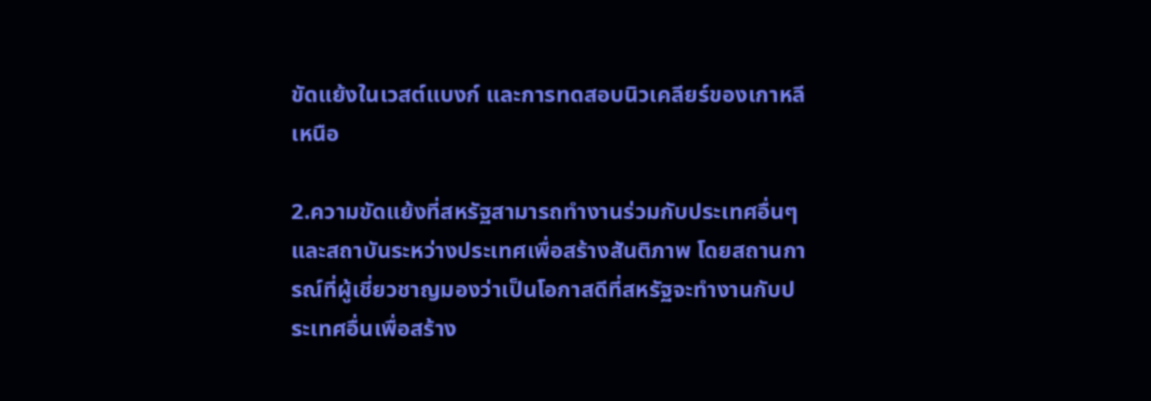ขัดแย้งในเวสต์แบงก์ และการทดสอบนิวเคลียร์ของเกาหลีเหนือ

2.ความขัดแย้งที่สหรัฐสามารถทำงานร่วมกับประเทศอื่นๆ และสถาบันระหว่างประเทศเพื่อสร้างสันติภาพ โดยสถานการณ์ที่ผู้เชี่ยวชาญมองว่าเป็นโอกาสดีที่สหรัฐจะทำงานกับประเทศอื่นเพื่อสร้าง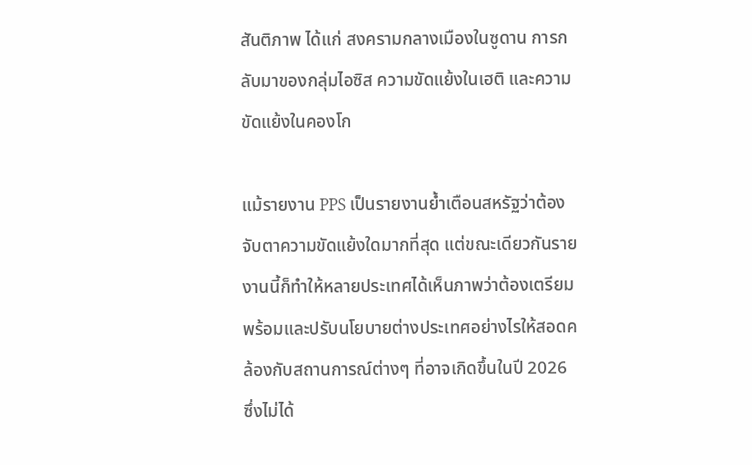สันติภาพ ได้แก่ สงครามกลางเมืองในซูดาน การกลับมาของกลุ่มไอซิส ความขัดแย้งในเฮติ และความขัดแย้งในคองโก

แม้รายงาน PPS เป็นรายงานย้ำเตือนสหรัฐว่าต้องจับตาความขัดแย้งใดมากที่สุด แต่ขณะเดียวกันรายงานนี้ก็ทำให้หลายประเทศได้เห็นภาพว่าต้องเตรียมพร้อมและปรับนโยบายต่างประเทศอย่างไรให้สอดคล้องกับสถานการณ์ต่างๆ ที่อาจเกิดขึ้นในปี 2026 ซึ่งไม่ได้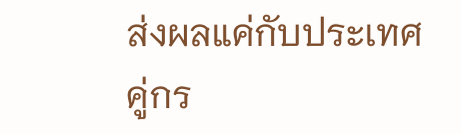ส่งผลแค่กับประเทศคู่กร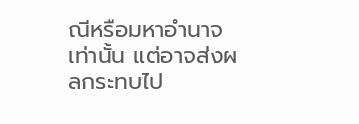ณีหรือมหาอำนาจเท่านั้น แต่อาจส่งผลกระทบไป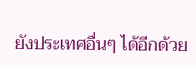ยังประเทศอื่นๆ ได้อีกด้วย